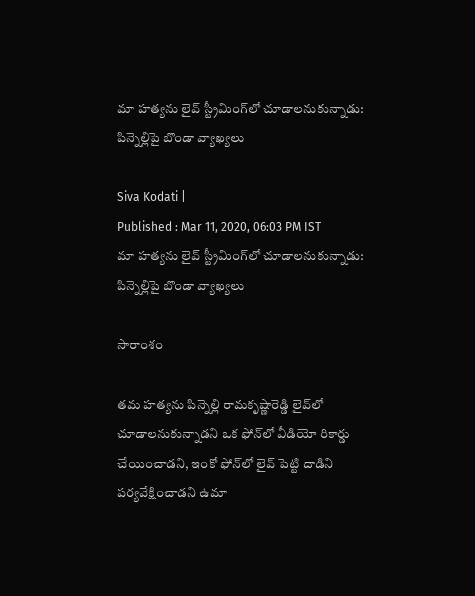మా హత్యను లైవ్‌ స్ట్రీమింగ్‌లో చూడాలనుకున్నాడు: పిన్నెల్లిపై బొండా వ్యాఖ్యలు

Siva Kodati |
Published : Mar 11, 2020, 06:03 PM IST
మా హత్యను లైవ్‌ స్ట్రీమింగ్‌లో చూడాలనుకున్నాడు: పిన్నెల్లిపై బొండా వ్యాఖ్యలు

సారాంశం

తమ హత్యను పిన్నెల్లి రామకృష్ణారెడ్డి లైవ్‌లో చూడాలనుకున్నాడని ఒక ఫోన్‌లో వీడియో రికార్డు చేయించాడని, ఇంకో ఫోన్‌లో లైవ్ పెట్టి దాడిని పర్యవేక్షించాడని ఉమా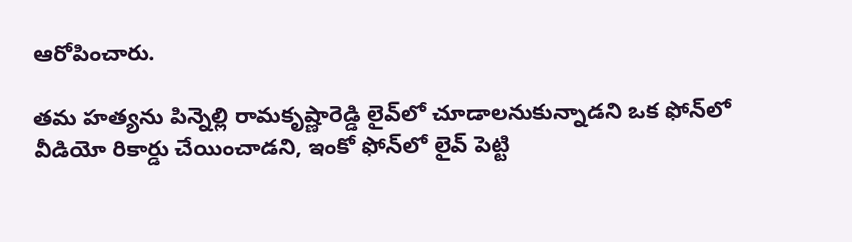ఆరోపించారు.

తమ హత్యను పిన్నెల్లి రామకృష్ణారెడ్డి లైవ్‌లో చూడాలనుకున్నాడని ఒక ఫోన్‌లో వీడియో రికార్డు చేయించాడని, ఇంకో ఫోన్‌లో లైవ్ పెట్టి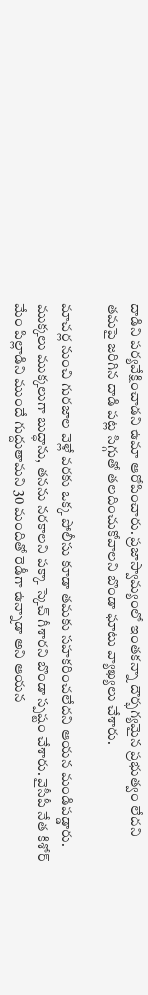దాడిని పర్యవేక్షించాడని ఉమా ఆరోపించారు. ప్రజాస్వామ్యంలో ఇంతకన్నా దౌర్భగ్యమైన ప్రభుత్వం లేదని తమపై జరిగిన దాడి పట్ల సిగ్గుతో తలదించుకోవాలని బొండా ఘాటు వ్యాఖ్యలు చేశారు.

మాచర్ల నుంచి గురజాల వెళ్లే వరకు ఒక్క పోలీసు కూడా తమకు సహకరించలేదని ఆయన మండిపడ్డారు. ముక్కలు ముక్కలుగా బుద్ధాను, తనను నరకాలని పక్కా స్కెచ్ గీశారని బొండా స్పష్టం చేశారు. వైసీపీ నేత కిశోర్ మేం పిల్లాడిని ముందే గుద్దుతామని 30 మందితో రెడీగా ఉన్నాడా అని ఆయన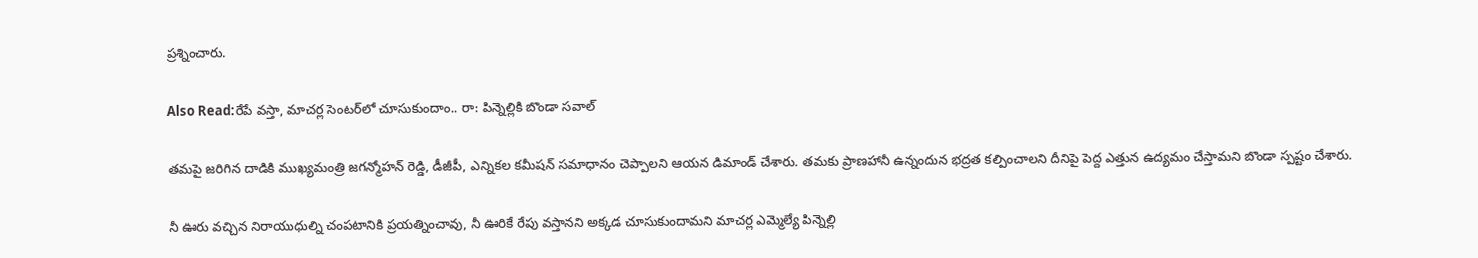ప్రశ్నించారు.

Also Read:రేపే వస్తా, మాచర్ల సెంటర్‌లో చూసుకుందాం.. రా: పిన్నెల్లికి బొండా సవాల్

తమపై జరిగిన దాడికి ముఖ్యమంత్రి జగన్మోహన్ రెడ్డి, డీజీపీ, ఎన్నికల కమీషన్ సమాధానం చెప్పాలని ఆయన డిమాండ్ చేశారు. తమకు ప్రాణహానీ ఉన్నందున భద్రత కల్పించాలని దీనిపై పెద్ద ఎత్తున ఉద్యమం చేస్తామని బొండా స్పష్టం చేశారు.

నీ ఊరు వచ్చిన నిరాయుధుల్ని చంపటానికి ప్రయత్నించావు, నీ ఊరికే రేపు వస్తానని అక్కడ చూసుకుందామని మాచర్ల ఎమ్మెల్యే పిన్నెల్లి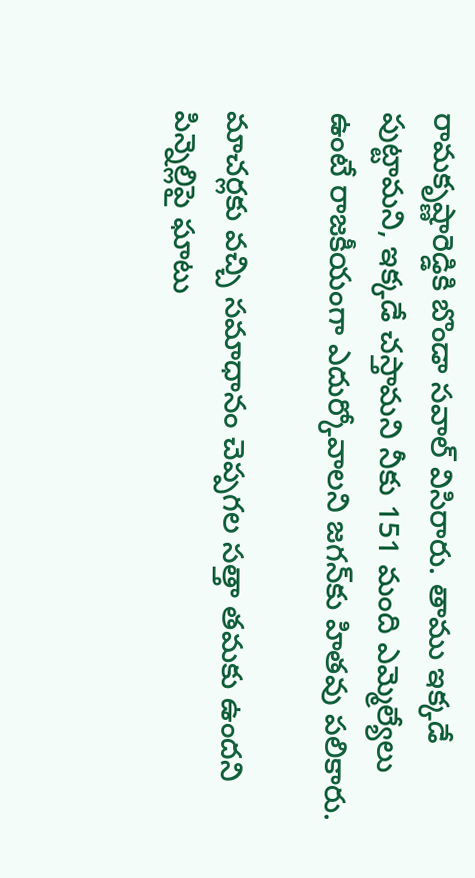రామకృష్ణారెడ్డికి బొండా సవాల్ విసిరారు. తాము ఇక్కడే పుట్టామని, ఇక్కడే చస్తామని నీకు 151 మంది ఎమ్మెల్యేలు ఉంటే రాజకీయంగా ఎదుర్కోవాలని జగన్‌కు హితవు పలికారు.

మాచర్లకు వచ్చి సమాధానం చెప్పగల సత్తా తమకు ఉందని పిన్నెల్లిపై ఘాటు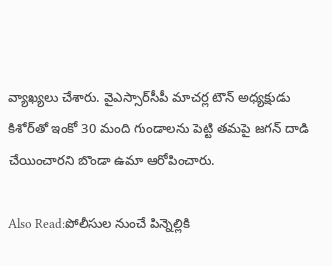వ్యాఖ్యలు చేశారు. వైఎస్సార్‌సీపీ మాచర్ల టౌన్ అధ్యక్షుడు కిశోర్‌తో ఇంకో 30 మంది గుండాలను పెట్టి తమపై జగన్ దాడి చేయించారని బొండా ఉమా ఆరోపించారు.

Also Read:పోలీసుల నుంచే పిన్నెల్లికి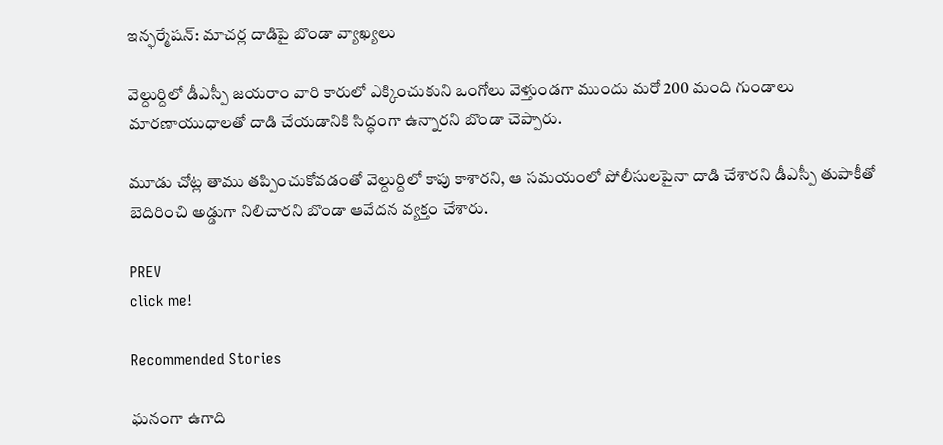ఇన్ఫర్మేషన్: మాచర్ల దాడిపై బొండా వ్యాఖ్యలు

వెల్దుర్దిలో డీఎస్పీ జయరాం వారి కారులో ఎక్కించుకుని ఒంగోలు వెళ్తుండగా ముందు మరో 200 మంది గుండాలు మారణాయుధాలతో దాడి చేయడానికి సిద్ధంగా ఉన్నారని బొండా చెప్పారు.

మూడు చోట్ల తాము తప్పించుకోవడంతో వెల్దుర్దిలో కాపు కాశారని, ఆ సమయంలో పోలీసులపైనా దాడి చేశారని డీఎస్పీ తుపాకీతో బెదిరించి అడ్డుగా నిలిచారని బొండా ఆవేదన వ్యక్తం చేశారు.

PREV
click me!

Recommended Stories

ఘనంగా ఉగాది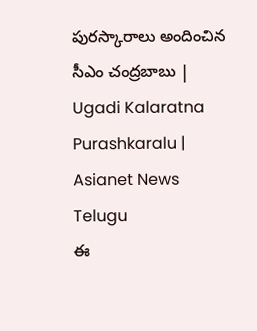పురస్కారాలు అందించిన సీఎం చంద్రబాబు | Ugadi Kalaratna Purashkaralu | Asianet News Telugu
ఈ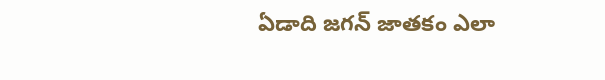ఏడాది జగన్ జాతకం ఎలా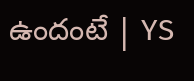ఉందంటే | YS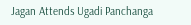Jagan Attends Ugadi Panchanga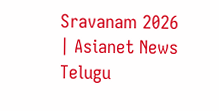Sravanam 2026 | Asianet News Telugu